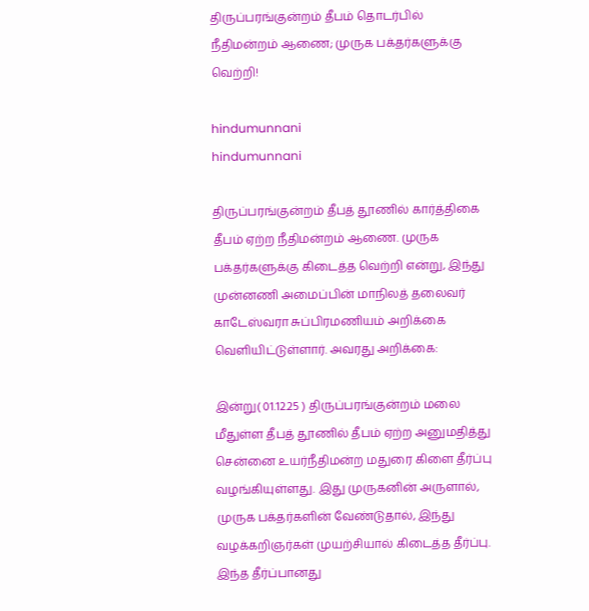திருப்பரங்குன்றம் தீபம் தொடர்பில் நீதிமன்றம் ஆணை; முருக பக்தர்களுக்கு வெற்றி!

hindumunnani
hindumunnani

திருப்பரங்குன்றம் தீபத் தூணில் கார்த்திகை தீபம் ஏற்ற நீதிமன்றம் ஆணை. முருக பக்தர்களுக்கு கிடைத்த வெற்றி என்று, இந்து முன்னணி அமைப்பின் மாநிலத் தலைவர் காடேஸ்வரா சுப்பிரமணியம் அறிக்கை வெளியிட்டுள்ளார். அவரது அறிக்கை:

இன்று( 01.12.25 ) திருப்பரங்குன்றம் மலை மீதுள்ள தீபத் தூணில் தீபம் ஏற்ற அனுமதித்து சென்னை உயர்நீதிமன்ற மதுரை கிளை தீர்ப்பு வழங்கியுள்ளது. இது முருகனின் அருளால், முருக பக்தர்களின் வேண்டுதால், இந்து வழக்கறிஞர்கள் முயற்சியால் கிடைத்த தீர்ப்பு. இந்த தீர்ப்பானது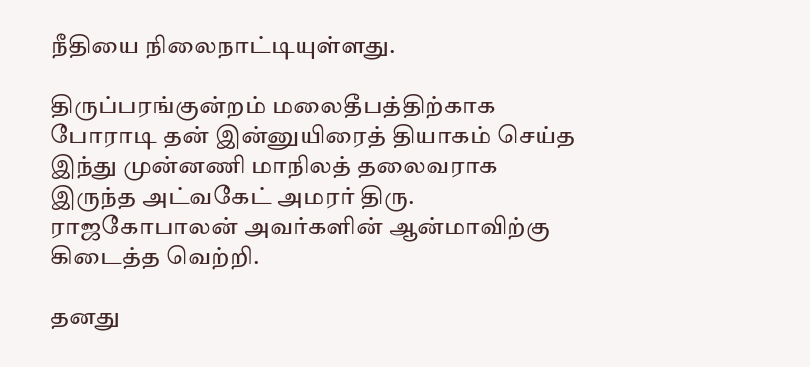நீதியை நிலைநாட்டியுள்ளது.

திருப்பரங்குன்றம் மலைதீபத்திற்காக போராடி தன் இன்னுயிரைத் தியாகம் செய்த இந்து முன்னணி மாநிலத் தலைவராக இருந்த அட்வகேட் அமரர் திரு. ராஜகோபாலன் அவர்களின் ஆன்மாவிற்கு கிடைத்த வெற்றி.

தனது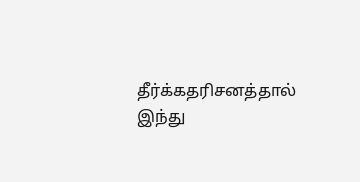தீர்க்கதரிசனத்தால் இந்து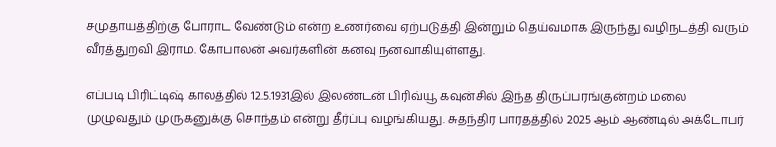சமுதாயத்திற்கு போராட வேண்டும் என்ற உணர்வை ஏற்படுத்தி இன்றும் தெய்வமாக இருந்து வழிநடத்தி வரும் வீரத்துறவி இராம. கோபாலன் அவர்களின் கனவு நனவாகியுள்ளது.

எப்படி பிரிட்டிஷ் காலத்தில் 12.5.1931இல் இலண்டன் பிரிவ்யூ கவுன்சில் இந்த திருப்பரங்குன்றம் மலை முழுவதும் முருகனுக்கு சொந்தம் என்று தீர்ப்பு வழங்கியது. சுதந்திர பாரதத்தில் 2025 ஆம் ஆண்டில் அக்டோபர்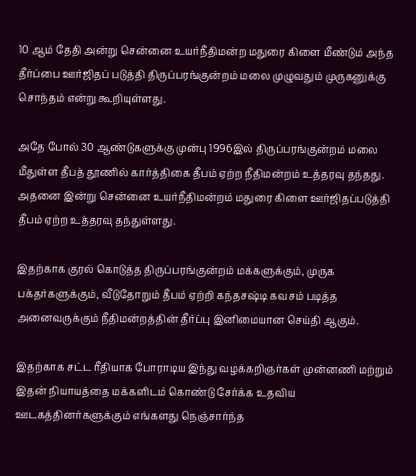10 ஆம் தேதி அன்று சென்னை உயர்நீதிமன்ற மதுரை கிளை மீண்டும் அந்த தீர்ப்பை ஊர்ஜிதப் படுத்தி திருப்பரங்குன்றம் மலை முழுவதும் முருகனுக்கு சொந்தம் என்று கூறியுள்ளது.

அதே போல் 30 ஆண்டுகளுக்கு முன்பு 1996இல் திருப்பரங்குன்றம் மலை மீதுள்ள தீபத் தூணில் கார்த்திகை தீபம் ஏற்ற நீதிமன்றம் உத்தரவு தந்தது. அதனை இன்று சென்னை உயர்நீதிமன்றம் மதுரை கிளை ஊர்ஜிதப்படுத்தி தீபம் ஏற்ற உத்தரவு தந்துள்ளது.

இதற்காக குரல் கொடுத்த திருப்பரங்குன்றம் மக்களுக்கும், முருக பக்தர்களுக்கும், வீடுதோறும் தீபம் ஏற்றி கந்தசஷ்டி கவசம் படித்த அனைவருக்கும் நீதிமன்றத்தின் தீர்ப்பு இனிமையான செய்தி ஆகும்.

இதற்காக சட்ட ரீதியாக போராடிய இந்து வழக்கறிஞர்கள் முன்னணி மற்றும் இதன் நியாயத்தை மக்களிடம் கொண்டு சேர்க்க உதவிய ஊடகத்தினர்களுக்கும் எங்களது நெஞ்சார்ந்த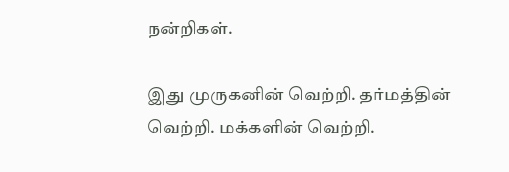நன்றிகள்.

இது முருகனின் வெற்றி. தர்மத்தின் வெற்றி. மக்களின் வெற்றி.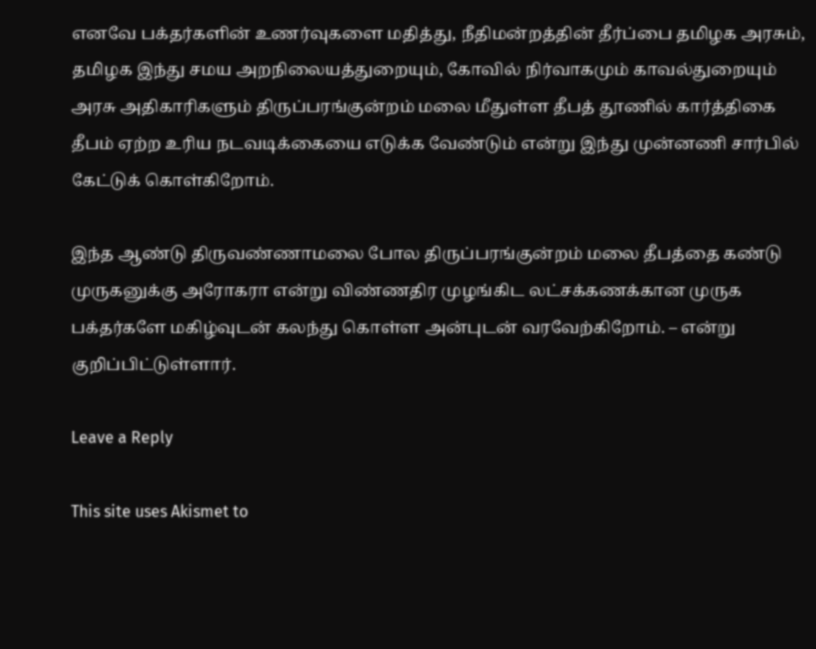எனவே பக்தர்களின் உணர்வுகளை மதித்து, நீதிமன்றத்தின் தீர்ப்பை தமிழக அரசும், தமிழக இந்து சமய அறநிலையத்துறையும், கோவில் நிர்வாகமும் காவல்துறையும் அரசு அதிகாரிகளும் திருப்பரங்குன்றம் மலை மீதுள்ள தீபத் தூணில் கார்த்திகை தீபம் ஏற்ற உரிய நடவடிக்கையை எடுக்க வேண்டும் என்று இந்து முன்னணி சார்பில் கேட்டுக் கொள்கிறோம்.

இந்த ஆண்டு திருவண்ணாமலை போல திருப்பரங்குன்றம் மலை தீபத்தை கண்டு முருகனுக்கு அரோகரா என்று விண்ணதிர முழங்கிட லட்சக்கணக்கான முருக பக்தர்களே மகிழ்வுடன் கலந்து கொள்ள அன்புடன் வரவேற்கிறோம். – என்று குறிப்பிட்டுள்ளார்.

Leave a Reply

This site uses Akismet to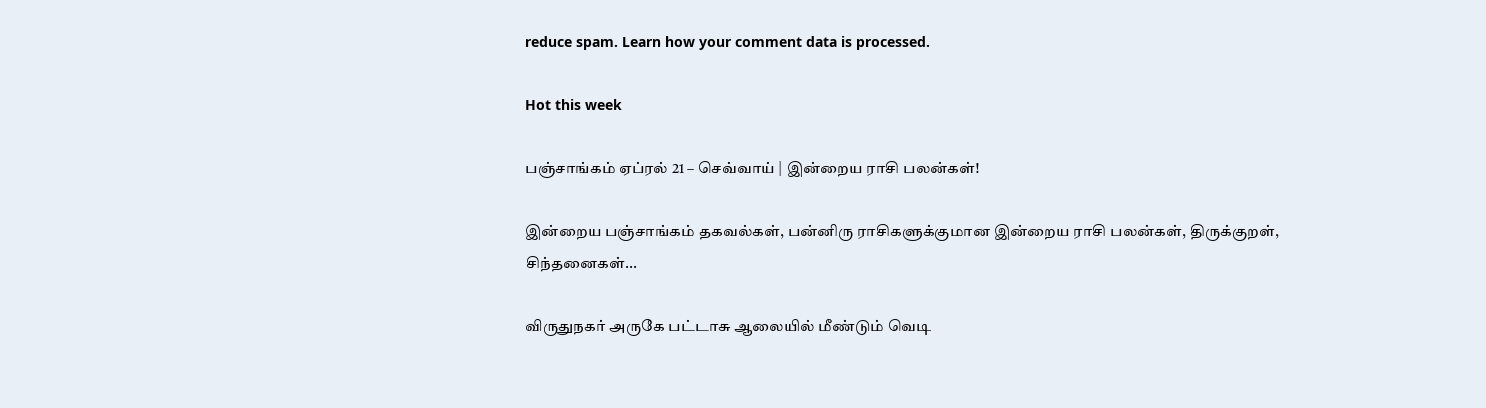reduce spam. Learn how your comment data is processed.

Hot this week

பஞ்சாங்கம் ஏப்ரல் 21 – செவ்வாய் | இன்றைய ராசி பலன்கள்!

இன்றைய பஞ்சாங்கம் தகவல்கள், பன்னிரு ராசிகளுக்குமான இன்றைய ராசி பலன்கள், திருக்குறள், சிந்தனைகள்...

விருதுநகர் அருகே பட்டாசு ஆலையில் மீண்டும் வெடி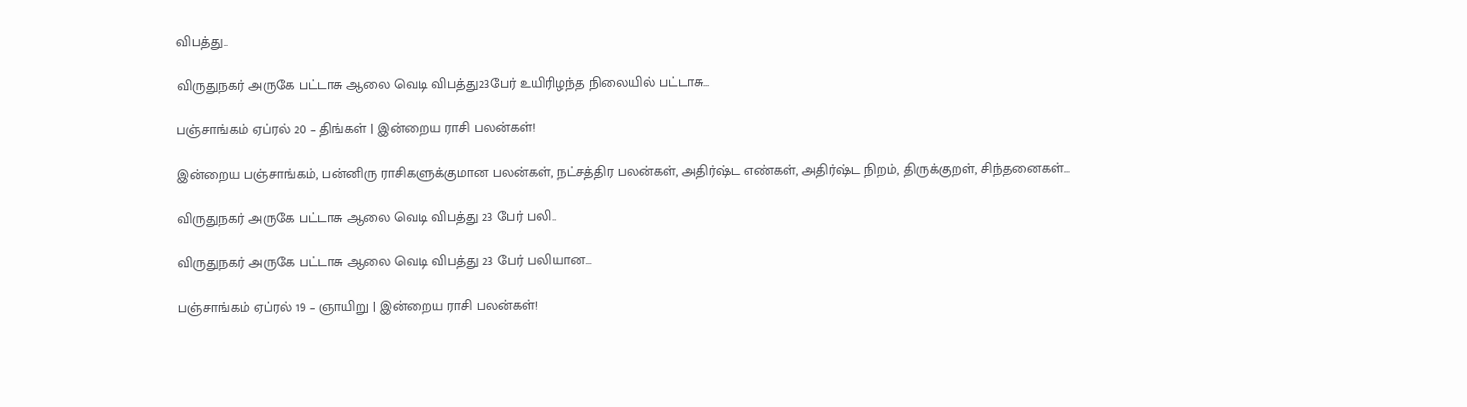விபத்து..

விருதுநகர் அருகே பட்டாசு ஆலை வெடி விபத்து23பேர் உயிரிழந்த நிலையில் பட்டாசு...

பஞ்சாங்கம் ஏப்ரல் 20 – திங்கள் | இன்றைய ராசி பலன்கள்!

இன்றைய பஞ்சாங்கம், பன்னிரு ராசிகளுக்குமான பலன்கள், நட்சத்திர பலன்கள், அதிர்ஷ்ட எண்கள், அதிர்ஷ்ட நிறம், திருக்குறள், சிந்தனைகள்...

விருதுநகர் அருகே பட்டாசு ஆலை வெடி விபத்து 23 பேர் பலி..

விருதுநகர் அருகே பட்டாசு ஆலை வெடி விபத்து 23 பேர் பலியான...

பஞ்சாங்கம் ஏப்ரல் 19 – ஞாயிறு | இன்றைய ராசி பலன்கள்!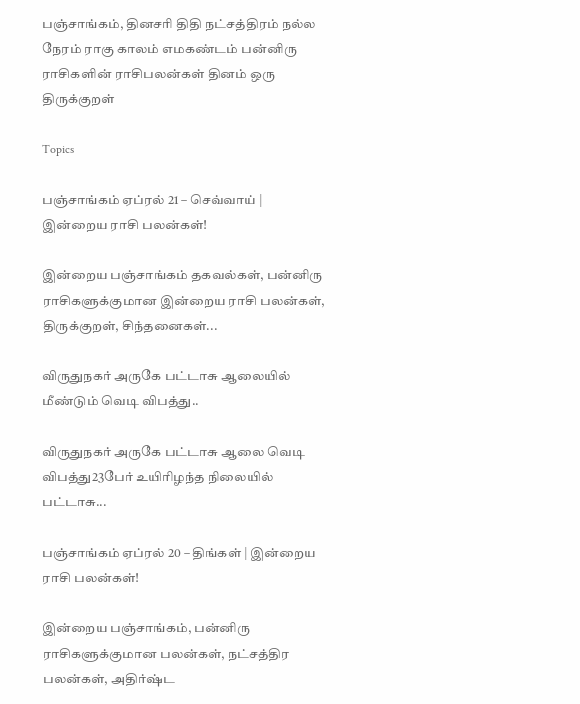பஞ்சாங்கம், தினசரி திதி நட்சத்திரம் நல்ல நேரம் ராகு காலம் எமகண்டம் பன்னிரு ராசிகளின் ராசிபலன்கள் தினம் ஒரு திருக்குறள்

Topics

பஞ்சாங்கம் ஏப்ரல் 21 – செவ்வாய் | இன்றைய ராசி பலன்கள்!

இன்றைய பஞ்சாங்கம் தகவல்கள், பன்னிரு ராசிகளுக்குமான இன்றைய ராசி பலன்கள், திருக்குறள், சிந்தனைகள்...

விருதுநகர் அருகே பட்டாசு ஆலையில் மீண்டும் வெடி விபத்து..

விருதுநகர் அருகே பட்டாசு ஆலை வெடி விபத்து23பேர் உயிரிழந்த நிலையில் பட்டாசு...

பஞ்சாங்கம் ஏப்ரல் 20 – திங்கள் | இன்றைய ராசி பலன்கள்!

இன்றைய பஞ்சாங்கம், பன்னிரு ராசிகளுக்குமான பலன்கள், நட்சத்திர பலன்கள், அதிர்ஷ்ட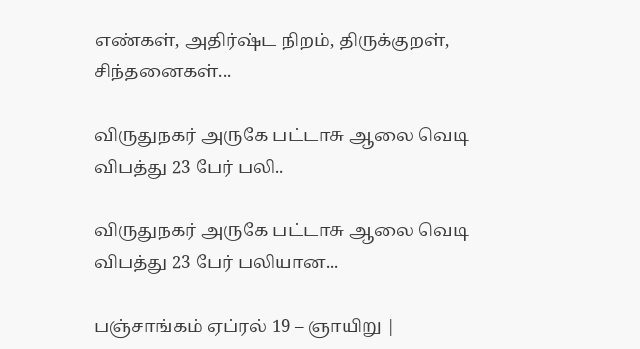எண்கள், அதிர்ஷ்ட நிறம், திருக்குறள், சிந்தனைகள்...

விருதுநகர் அருகே பட்டாசு ஆலை வெடி விபத்து 23 பேர் பலி..

விருதுநகர் அருகே பட்டாசு ஆலை வெடி விபத்து 23 பேர் பலியான...

பஞ்சாங்கம் ஏப்ரல் 19 – ஞாயிறு |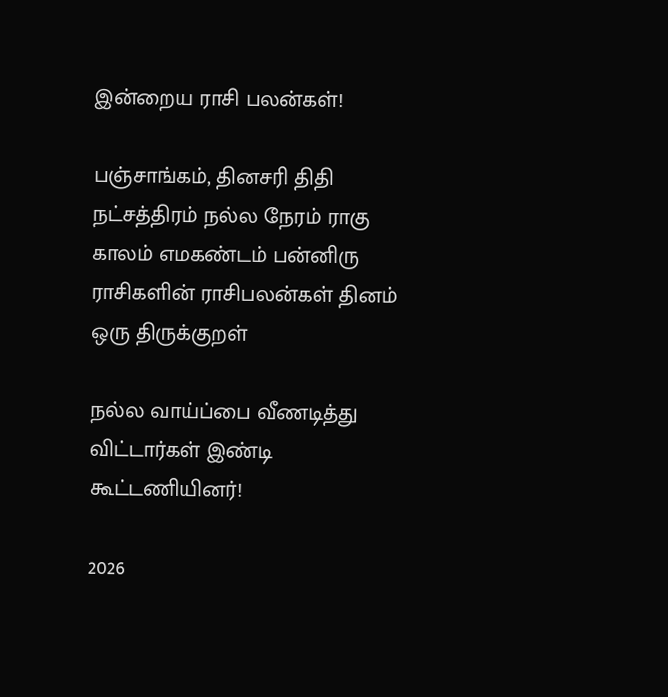இன்றைய ராசி பலன்கள்!

பஞ்சாங்கம், தினசரி திதி நட்சத்திரம் நல்ல நேரம் ராகு காலம் எமகண்டம் பன்னிரு ராசிகளின் ராசிபலன்கள் தினம் ஒரு திருக்குறள்

நல்ல வாய்ப்பை வீணடித்து விட்டார்கள் இண்டி கூட்டணியினர்!

2026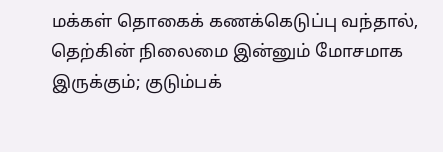மக்கள் தொகைக் கணக்கெடுப்பு வந்தால், தெற்கின் நிலைமை இன்னும் மோசமாக இருக்கும்; குடும்பக்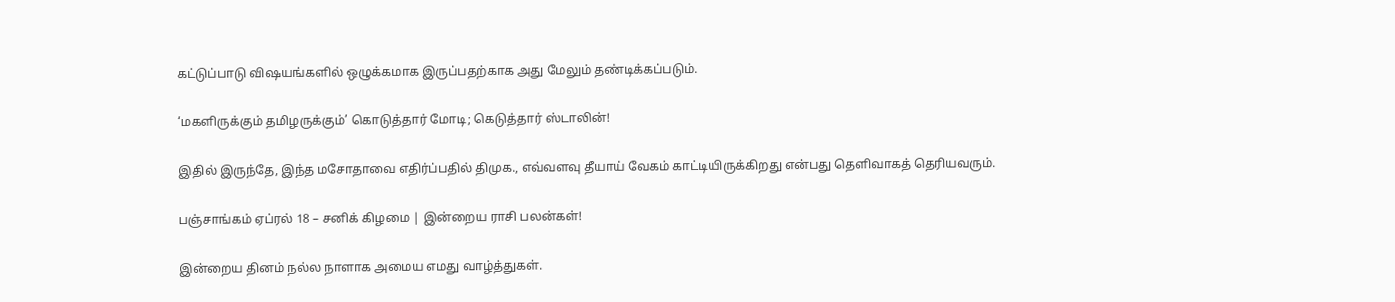கட்டுப்பாடு விஷயங்களில் ஒழுக்கமாக இருப்பதற்காக அது மேலும் தண்டிக்கப்படும்.

‘மகளிருக்கும் தமிழருக்கும்’ கொடுத்தார் மோடி; கெடுத்தார் ஸ்டாலின்!

இதில் இருந்தே, இந்த மசோதாவை எதிர்ப்பதில் திமுக., எவ்வளவு தீயாய் வேகம் காட்டியிருக்கிறது என்பது தெளிவாகத் தெரியவரும்.

பஞ்சாங்கம் ஏப்ரல் 18 – சனிக் கிழமை | இன்றைய ராசி பலன்கள்!

இன்றைய தினம் நல்ல நாளாக அமைய எமது வாழ்த்துகள்.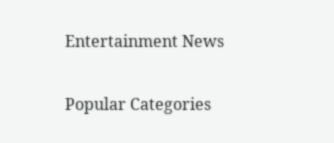Entertainment News

Popular Categories